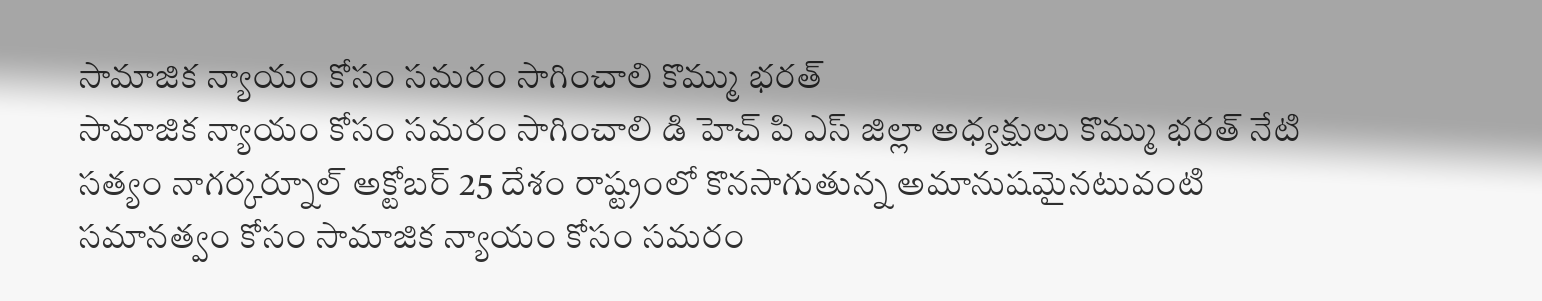సామాజిక న్యాయం కోసం సమరం సాగించాలి కొమ్ము భరత్
సామాజిక న్యాయం కోసం సమరం సాగించాలి డి హెచ్ పి ఎస్ జిల్లా అధ్యక్షులు కొమ్ము భరత్ నేటి సత్యం నాగర్కర్నూల్ అక్టోబర్ 25 దేశం రాష్ట్రంలో కొనసాగుతున్న అమానుషమైనటువంటి సమానత్వం కోసం సామాజిక న్యాయం కోసం సమరం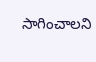సాగించాలని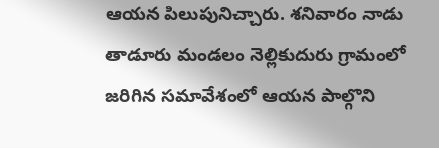ఆయన పిలుపునిచ్చారు. శనివారం నాడు తాడూరు మండలం నెల్లికుదురు గ్రామంలో జరిగిన సమావేశంలో ఆయన పాల్గొని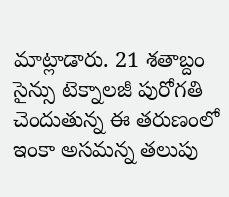మాట్లాడారు. 21 శతాబ్దం సైన్సు టెక్నాలజీ పురోగతి చెందుతున్న ఈ తరుణంలో ఇంకా అసమన్న తలుపు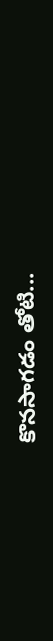కొనసాగడం తోటి...